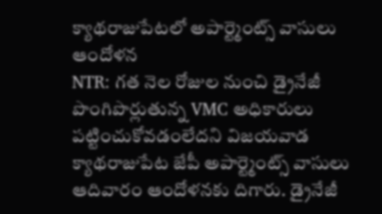క్యాథరాజుపేటలో అపార్ట్మెంట్స్ వాసులు ఆందోళన
NTR: గత నెల రోజుల నుంచి డ్రైనేజీ పొంగిపొర్లుతున్న VMC అధికారులు పట్టించుకోవడంలేదని విజయవాడ క్యాథరాజుపేట జేపీ అపార్ట్మెంట్స్ వాసులు ఆదివారం ఆందోళనకు దిగారు. డ్రైనేజీ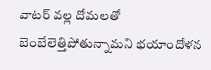వాటర్ వల్ల దోమలతో బెంబేలెత్తిపోతున్నామని భయాందోళన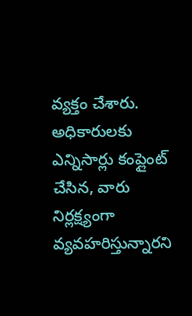వ్యక్తం చేశారు. అధికారులకు ఎన్నిసార్లు కంప్లైంట్ చేసిన, వారు నిర్లక్ష్యంగా వ్యవహరిస్తున్నారని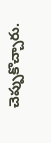చెప్పుకొచ్చారు.